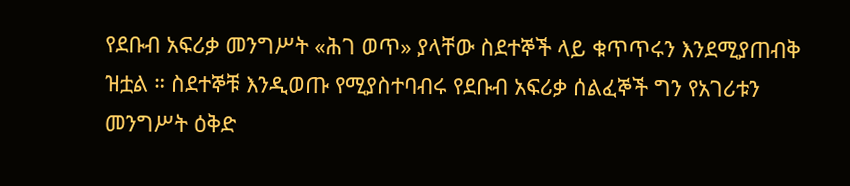የደቡብ አፍሪቃ መንግሥት «ሕገ ወጥ» ያላቸው ስደተኞች ላይ ቁጥጥሩን እንደሚያጠብቅ ዝቷል ። ስደተኞቹ እንዲወጡ የሚያስተባብሩ የደቡብ አፍሪቃ ሰልፈኞች ግን የአገሪቱን መንግሥት ዕቅድ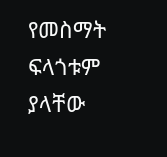የመስማት ፍላጎቱም ያላቸው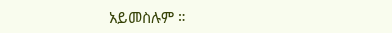አይመስሉም ።